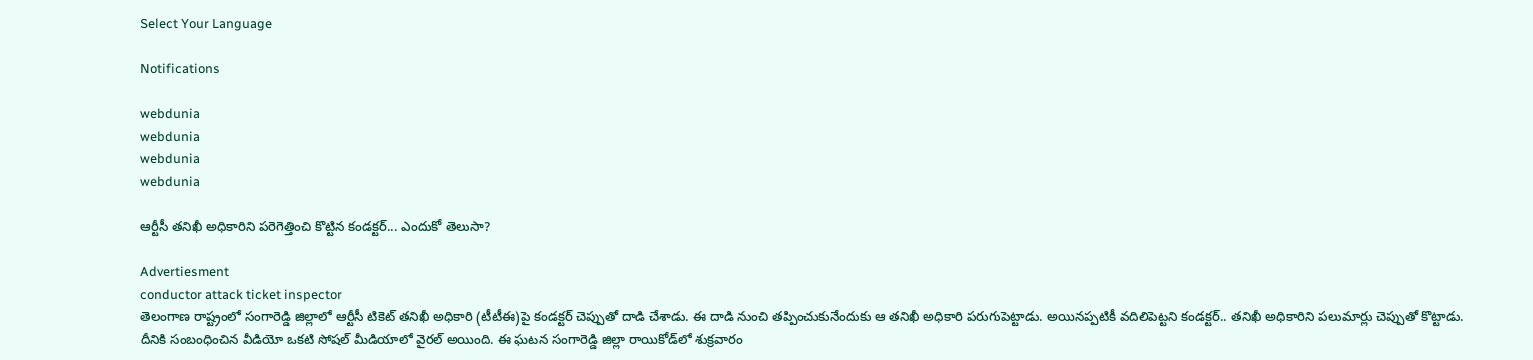Select Your Language

Notifications

webdunia
webdunia
webdunia
webdunia

ఆర్టీసీ తనిఖీ అధికారిని పరెగెత్తించి కొట్టిన కండక్టర్... ఎందుకో తెలుసా?

Advertiesment
conductor attack ticket inspector
తెలంగాణ రాష్ట్రంలో సంగారెడ్డి జిల్లాలో ఆర్టీసీ టికెట్ తనిఖీ అధికారి (టీటీఈ)పై కండక్టర్ చెప్పుతో దాడి చేశాడు. ఈ దాడి నుంచి తప్పించుకునేందుకు ఆ తనిఖీ అధికారి పరుగుపెట్టాడు. అయినప్పటికీ వదిలిపెట్టని కండక్టర్.. తనిఖీ అధికారిని పలుమార్లు చెప్పుతో కొట్టాడు. దీనికి సంబంధించిన వీడియో ఒకటి సోషల్ మీడియాలో వైరల్ అయింది. ఈ ఘటన సంగారెడ్డి జిల్లా రాయికోడ్‌లో శుక్రవారం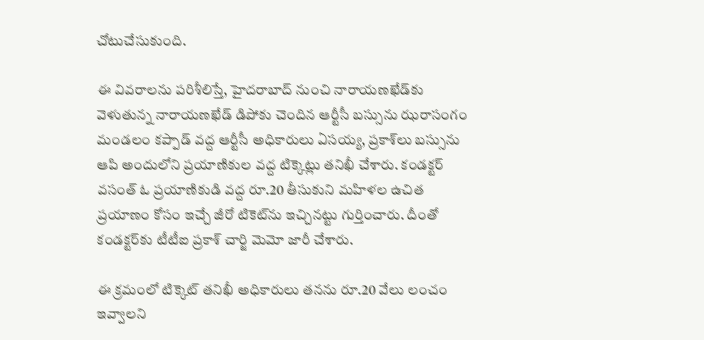చోటుచేసుకుంది.

ఈ వివరాలను పరిశీలిస్తే, హైదరాబాద్ నుంచి నారాయణఖేడ్‌కు వెళుతున్న నారాయణఖేడ్ డిపోకు చెందిన ఆర్టీసీ బస్సును ఝరాసంగం మండలం కప్పాడ్ వద్ద ఆర్టీసీ అధికారులు ఏసయ్య, ప్రకాశ్‌లు బస్సును ఆపి అందులోని ప్రయాణికుల వద్ద టిక్కెట్లు తనిఖీ చేశారు. కండక్టర్ వసంత్ ఓ ప్రయాణికుడి వద్ద రూ.20 తీసుకుని మహిళల ఉచిత ప్రయాణం కోసం ఇచ్చే జీరో టికెట్‌ను ఇచ్చినట్టు గుర్తించారు. దీంతో కండక్టర్‌కు టీటీఐ ప్రకాశ్ చార్జి మెమో జారీ చేశారు.

ఈ క్రమంలో టిక్కెట్ తనిఖీ అధికారులు తనను రూ.20 వేలు లంచం ఇవ్వాలని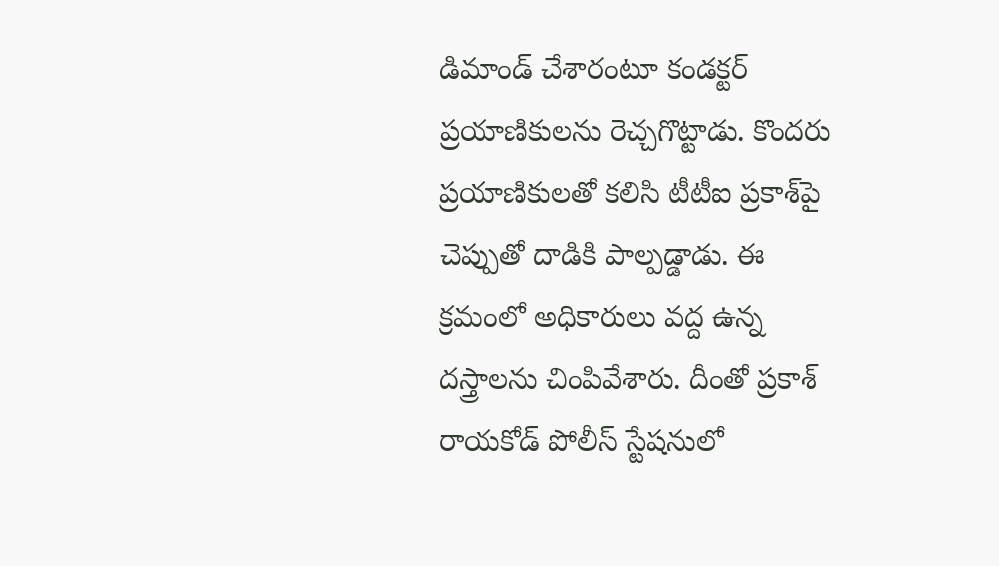డిమాండ్ చేశారంటూ కండక్టర్ ప్రయాణికులను రెచ్చగొట్టాడు. కొందరు ప్రయాణికులతో కలిసి టీటీఐ ప్రకాశ్‌పై చెప్పుతో దాడికి పాల్పడ్డాడు. ఈ క్రమంలో అధికారులు వద్ద ఉన్న దస్త్రాలను చింపివేశారు. దీంతో ప్రకాశ్ రాయకోడ్ పోలీస్ స్టేషనులో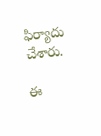ఫిర్యాదు చేశారు.

ఈ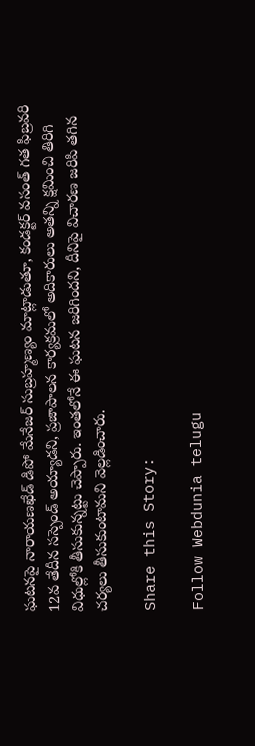ఘటనపై నారాయణఖేడ్ డిపో మేనేజర్ సుబ్రహ్మణ్యం మాట్లాడుతూ, కండక్టర్ వసంత్ గత ఫిబ్రవరి 12వ తేదీన సస్పెండ్ అయ్యాడని, ప్రజాపాలన కార్యక్రమలో అదికారులు అతన్ని క్షమించి తిరిగి విధుల్లోకి తీసుకున్నట్టు చెప్పారు. ఇంతలోనే ఈ ఘటన జరిగిందని, దీనిపై విచారణ జరిపి తగిన చర్యలు తీసుకుంటామని వెల్లడించారు.

Share this Story:

Follow Webdunia telugu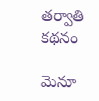తర్వాతి కథనం

మెనూ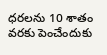ధరలను 10 శాతం వరకు పెంచేందుకు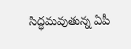సిద్ధమవుతున్న ఏపీ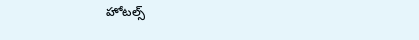హోటల్స్